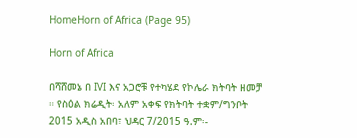HomeHorn of Africa (Page 95)

Horn of Africa

በሻሸመኔ በ IVI እና አጋሮቹ የተካሄደ የኮሌራ ክትባት ዘመቻ ። የስዕል ክሬዲት፡ አለም አቀፍ የክትባት ተቋም/ግንቦት 2015 አዲስ አበባ፣ ህዳር 7/2015 ዓ.ም፡-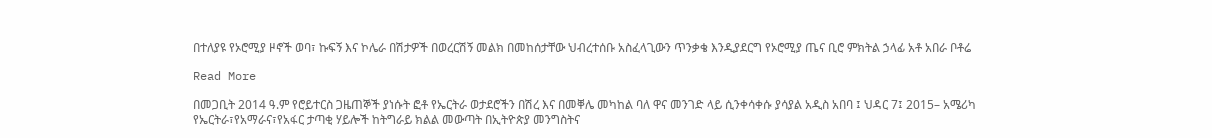በተለያዩ የኦሮሚያ ዞኖች ወባ፣ ኩፍኝ እና ኮሌራ በሽታዎች በወረርሽኝ መልክ በመከሰታቸው ህብረተሰቡ አስፈላጊውን ጥንቃቄ እንዲያደርግ የኦሮሚያ ጤና ቢሮ ምክትል ኃላፊ አቶ አበራ ቦቶሬ

Read More

በመጋቢት 2014 ዓ.ም የሮይተርስ ጋዜጠኞች ያነሱት ፎቶ የኤርትራ ወታደሮችን በሽረ እና በመቐሌ መካከል ባለ ዋና መንገድ ላይ ሲንቀሳቀሱ ያሳያል አዲስ አበባ ፤ ህዳር 7፤ 2015– አሜሪካ የኤርትራ፣የአማራና፣የአፋር ታጣቂ ሃይሎች ከትግራይ ክልል መውጣት በኢትዮጵያ መንግስትና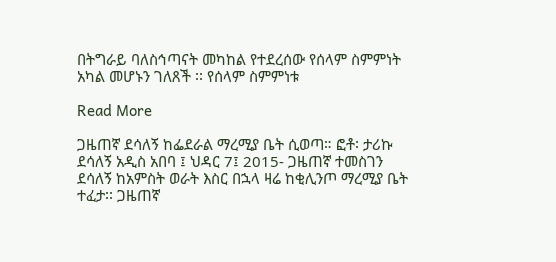በትግራይ ባለስኅጣናት መካከል የተደረሰው የሰላም ስምምነት አካል መሆኑን ገለጸች ፡፡ የሰላም ስምምነቱ

Read More

ጋዜጠኛ ደሳለኝ ከፌደራል ማረሚያ ቤት ሲወጣ። ፎቶ፡ ታሪኩ ደሳለኝ አዲስ አበባ ፤ ህዳር 7፤ 2015- ጋዜጠኛ ተመስገን ደሳለኝ ከአምስት ወራት እስር በኋላ ዛሬ ከቂሊንጦ ማረሚያ ቤት ተፈታ፡፡ ጋዜጠኛ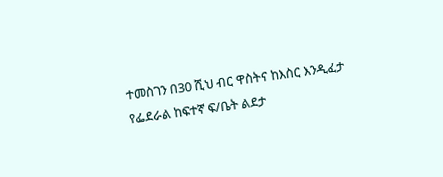ተመስገን በ30 ሺህ ብር ዋስትና ከእስር እንዲፈታ የፌደራል ከፍተኛ ፍ/ቤት ልደታ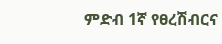ምድብ 1ኛ የፀረሽብርና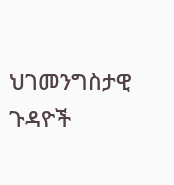ህገመንግስታዊ ጉዳዮች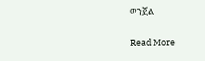ወንጀል

Read More